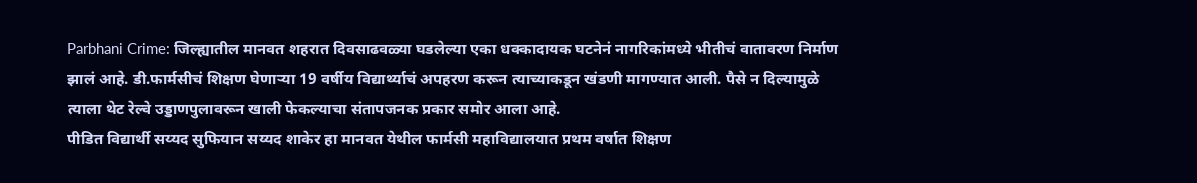Parbhani Crime: जिल्ह्यातील मानवत शहरात दिवसाढवळ्या घडलेल्या एका धक्कादायक घटनेनं नागरिकांमध्ये भीतीचं वातावरण निर्माण झालं आहे. डी.फार्मसीचं शिक्षण घेणाऱ्या 19 वर्षीय विद्यार्थ्याचं अपहरण करून त्याच्याकडून खंडणी मागण्यात आली. पैसे न दिल्यामुळे त्याला थेट रेल्वे उड्डाणपुलावरून खाली फेकल्याचा संतापजनक प्रकार समोर आला आहे.
पीडित विद्यार्थी सय्यद सुफियान सय्यद शाकेर हा मानवत येथील फार्मसी महाविद्यालयात प्रथम वर्षात शिक्षण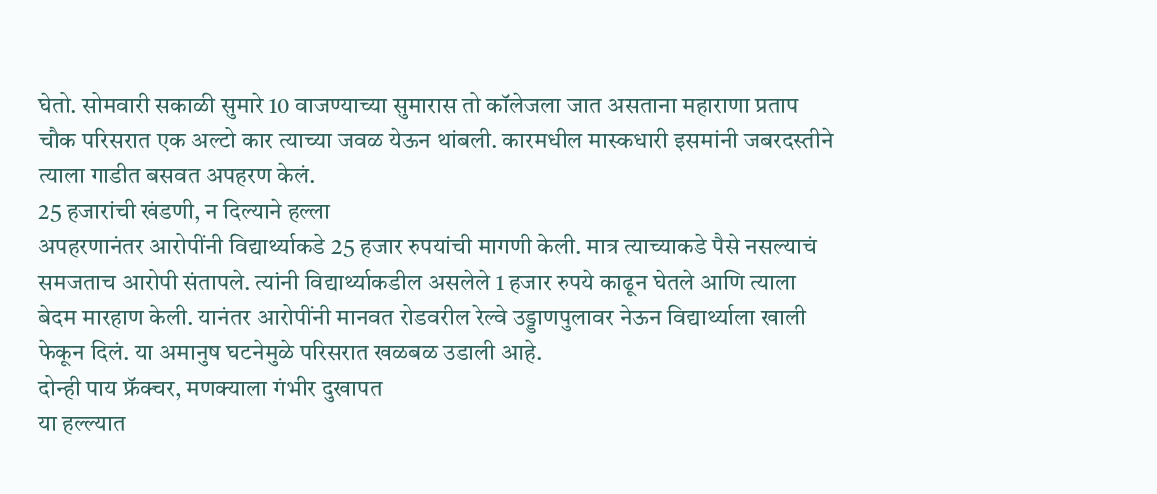घेतो. सोमवारी सकाळी सुमारे 10 वाजण्याच्या सुमारास तो कॉलेजला जात असताना महाराणा प्रताप चौक परिसरात एक अल्टो कार त्याच्या जवळ येऊन थांबली. कारमधील मास्कधारी इसमांनी जबरदस्तीने त्याला गाडीत बसवत अपहरण केलं.
25 हजारांची खंडणी, न दिल्याने हल्ला
अपहरणानंतर आरोपींनी विद्यार्थ्याकडे 25 हजार रुपयांची मागणी केली. मात्र त्याच्याकडे पैसे नसल्याचं समजताच आरोपी संतापले. त्यांनी विद्यार्थ्याकडील असलेले 1 हजार रुपये काढून घेतले आणि त्याला बेदम मारहाण केली. यानंतर आरोपींनी मानवत रोडवरील रेल्वे उड्डाणपुलावर नेऊन विद्यार्थ्याला खाली फेकून दिलं. या अमानुष घटनेमुळे परिसरात खळबळ उडाली आहे.
दोन्ही पाय फ्रॅक्चर, मणक्याला गंभीर दुखापत
या हल्ल्यात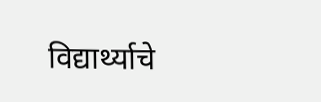विद्यार्थ्याचे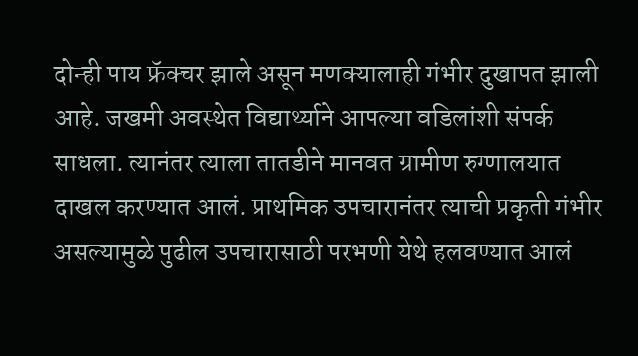दोन्ही पाय फ्रॅक्चर झाले असून मणक्यालाही गंभीर दुखापत झाली आहे. जखमी अवस्थेत विद्यार्थ्याने आपल्या वडिलांशी संपर्क साधला. त्यानंतर त्याला तातडीने मानवत ग्रामीण रुग्णालयात दाखल करण्यात आलं. प्राथमिक उपचारानंतर त्याची प्रकृती गंभीर असल्यामुळे पुढील उपचारासाठी परभणी येथे हलवण्यात आलं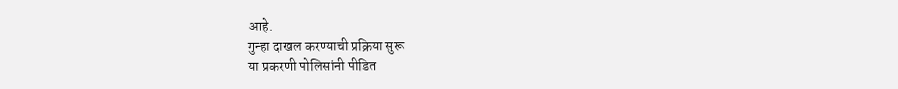आहे.
गुन्हा दाखल करण्याची प्रक्रिया सुरू
या प्रकरणी पोलिसांनी पीडित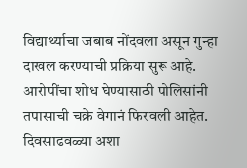विद्यार्थ्याचा जबाब नोंदवला असून गुन्हा दाखल करण्याची प्रक्रिया सुरू आहे. आरोपींचा शोध घेण्यासाठी पोलिसांनी तपासाची चक्रे वेगानं फिरवली आहेत. दिवसाढवळ्या अशा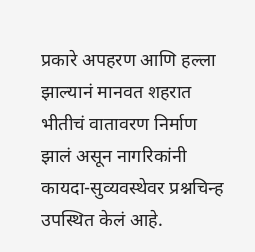प्रकारे अपहरण आणि हल्ला झाल्यानं मानवत शहरात भीतीचं वातावरण निर्माण झालं असून नागरिकांनी कायदा-सुव्यवस्थेवर प्रश्नचिन्ह उपस्थित केलं आहे.